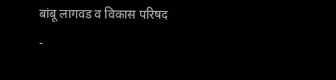बांबू लागवड व विकास परिषद
-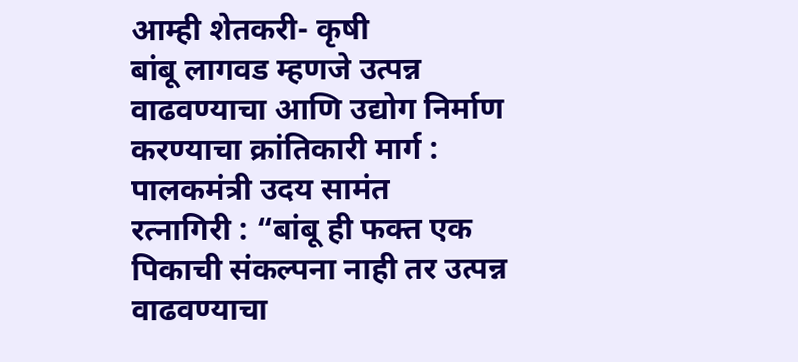आम्ही शेतकरी- कृषी
बांबू लागवड म्हणजे उत्पन्न वाढवण्याचा आणि उद्योग निर्माण करण्याचा क्रांतिकारी मार्ग : पालकमंत्री उदय सामंत
रत्नागिरी : “बांबू ही फक्त एक पिकाची संकल्पना नाही तर उत्पन्न वाढवण्याचा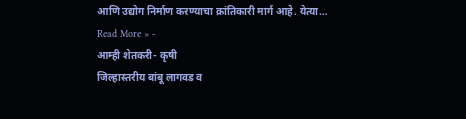आणि उद्योग निर्माण करण्याचा क्रांतिकारी मार्ग आहे. येत्या…
Read More » -
आम्ही शेतकरी- कृषी
जिल्हास्तरीय बांबू लागवड व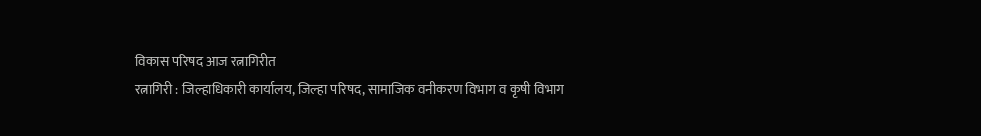विकास परिषद आज रत्नागिरीत
रत्नागिरी : जिल्हाधिकारी कार्यालय, जिल्हा परिषद, सामाजिक वनीकरण विभाग व कृषी विभाग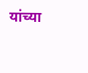यांच्या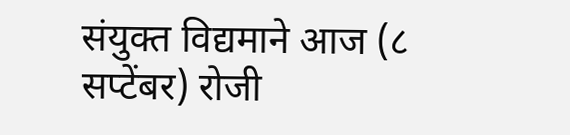संयुक्त विद्यमाने आज (८ सप्टेंबर) रोजी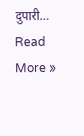दुपारी…
Read More »